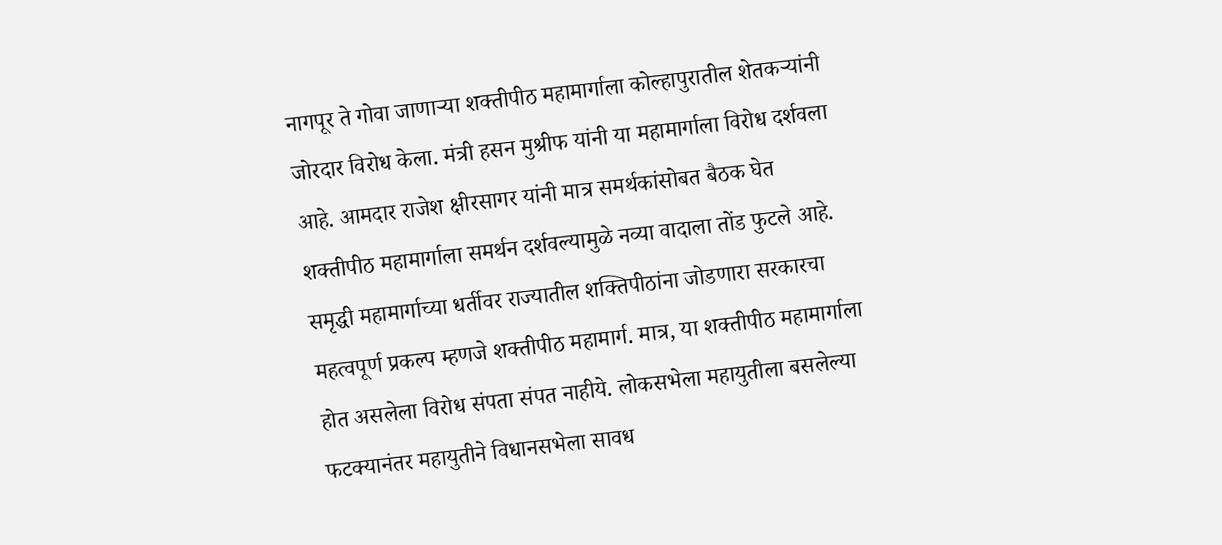नागपूर ते गोवा जाणाऱ्या शक्तीपीठ महामार्गाला कोल्हापुरातील शेतकऱ्यांनी जोरदार विरोध केला. मंत्री हसन मुश्रीफ यांनी या महामार्गाला विरोध दर्शवला आहे. आमदार राजेश क्षीरसागर यांनी मात्र समर्थकांसोबत बैठक घेत शक्तीपीठ महामार्गाला समर्थन दर्शवल्यामुळे नव्या वादाला तोंड फुटले आहे.
समृद्धी महामार्गाच्या धर्तीवर राज्यातील शक्तिपीठांना जोडणारा सरकारचा महत्वपूर्ण प्रकल्प म्हणजे शक्तीपीठ महामार्ग. मात्र, या शक्तीपीठ महामार्गाला होत असलेला विरोध संपता संपत नाहीये. लोकसभेला महायुतीला बसलेल्या फटक्यानंतर महायुतीने विधानसभेला सावध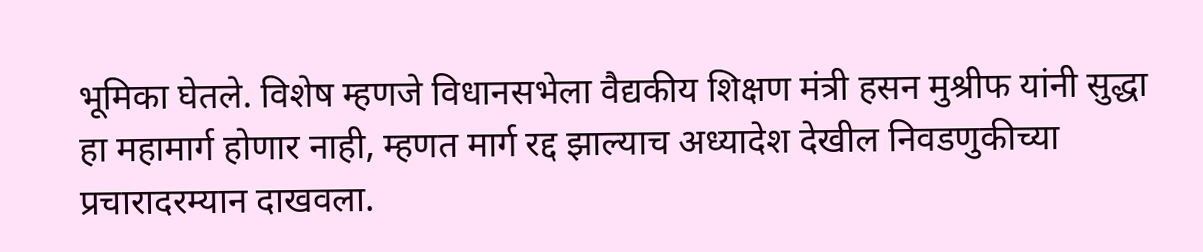भूमिका घेतले. विशेष म्हणजे विधानसभेला वैद्यकीय शिक्षण मंत्री हसन मुश्रीफ यांनी सुद्धा हा महामार्ग होणार नाही, म्हणत मार्ग रद्द झाल्याच अध्यादेश देखील निवडणुकीच्या प्रचारादरम्यान दाखवला.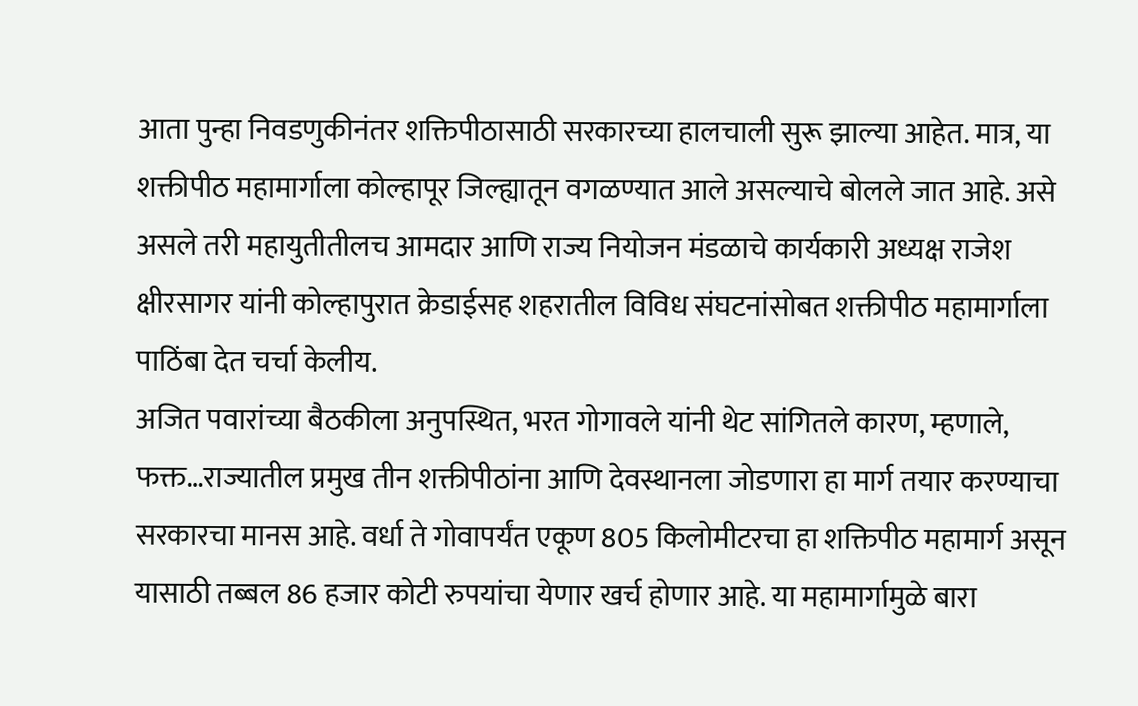आता पुन्हा निवडणुकीनंतर शक्तिपीठासाठी सरकारच्या हालचाली सुरू झाल्या आहेत. मात्र, या शक्तीपीठ महामार्गाला कोल्हापूर जिल्ह्यातून वगळण्यात आले असल्याचे बोलले जात आहे. असे असले तरी महायुतीतीलच आमदार आणि राज्य नियोजन मंडळाचे कार्यकारी अध्यक्ष राजेश क्षीरसागर यांनी कोल्हापुरात क्रेडाईसह शहरातील विविध संघटनांसोबत शक्तीपीठ महामार्गाला पाठिंबा देत चर्चा केलीय.
अजित पवारांच्या बैठकीला अनुपस्थित, भरत गोगावले यांनी थेट सांगितले कारण, म्हणाले, फक्त…राज्यातील प्रमुख तीन शक्तीपीठांना आणि देवस्थानला जोडणारा हा मार्ग तयार करण्याचा सरकारचा मानस आहे. वर्धा ते गोवापर्यंत एकूण 805 किलोमीटरचा हा शक्तिपीठ महामार्ग असून यासाठी तब्बल 86 हजार कोटी रुपयांचा येणार खर्च होणार आहे. या महामार्गामुळे बारा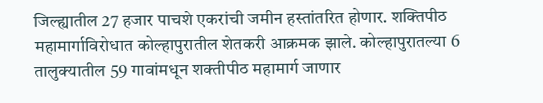जिल्ह्यातील 27 हजार पाचशे एकरांची जमीन हस्तांतरित होणार. शक्तिपीठ महामार्गाविरोधात कोल्हापुरातील शेतकरी आक्रमक झाले. कोल्हापुरातल्या 6 तालुक्यातील 59 गावांमधून शक्तीपीठ महामार्ग जाणार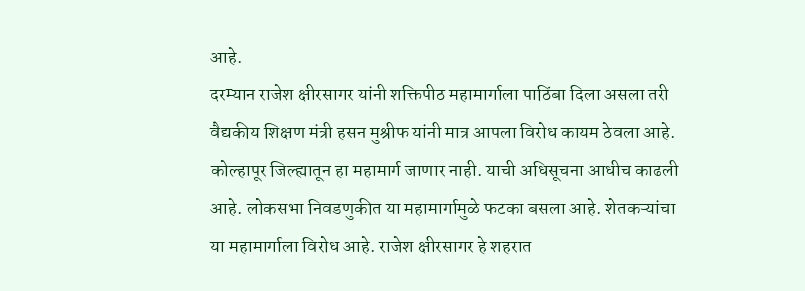आहे.
दरम्यान राजेश क्षीरसागर यांनी शक्तिपीठ महामार्गाला पाठिंबा दिला असला तरी वैद्यकीय शिक्षण मंत्री हसन मुश्रीफ यांनी मात्र आपला विरोध कायम ठेवला आहे. कोल्हापूर जिल्ह्यातून हा महामार्ग जाणार नाही. याची अधिसूचना आधीच काढली आहे. लोकसभा निवडणुकीत या महामार्गामुळे फटका बसला आहे. शेतकऱ्यांचा या महामार्गाला विरोध आहे. राजेश क्षीरसागर हे शहरात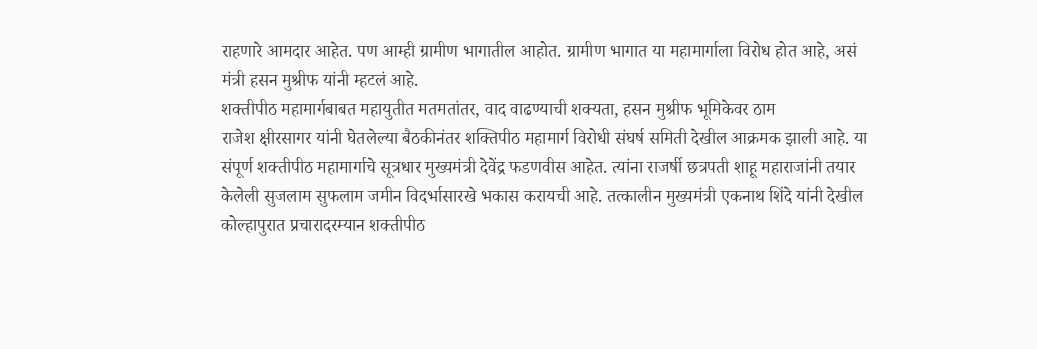राहणारे आमदार आहेत. पण आम्ही ग्रामीण भागातील आहोत. ग्रामीण भागात या महामार्गाला विरोध होत आहे, असं मंत्री हसन मुश्रीफ यांनी म्हटलं आहे.
शक्तीपीठ महामार्गबाबत महायुतीत मतमतांतर, वाद वाढण्याची शक्यता, हसन मुश्रीफ भूमिकेवर ठाम
राजेश क्षीरसागर यांनी घेतलेल्या बैठकीनंतर शक्तिपीठ महामार्ग विरोधी संघर्ष समिती देखील आक्रमक झाली आहे. या संपूर्ण शक्तीपीठ महामार्गाचे सूत्रधार मुख्यमंत्री देवेंद्र फडणवीस आहेत. त्यांना राजर्षी छत्रपती शाहू महाराजांनी तयार केलेली सुजलाम सुफलाम जमीन विदर्भासारखे भकास करायची आहे. तत्कालीन मुख्यमंत्री एकनाथ शिंदे यांनी देखील कोल्हापुरात प्रचारादरम्यान शक्तीपीठ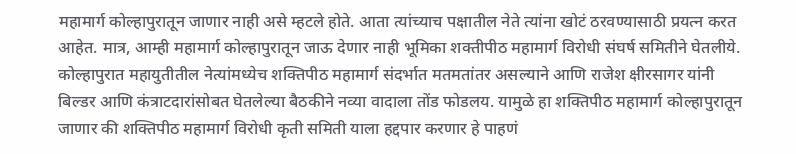महामार्ग कोल्हापुरातून जाणार नाही असे म्हटले होते. आता त्यांच्याच पक्षातील नेते त्यांना खोटं ठरवण्यासाठी प्रयत्न करत आहेत. मात्र, आम्ही महामार्ग कोल्हापुरातून जाऊ देणार नाही भूमिका शक्तीपीठ महामार्ग विरोधी संघर्ष समितीने घेतलीये.
कोल्हापुरात महायुतीतील नेत्यांमध्येच शक्तिपीठ महामार्ग संदर्भात मतमतांतर असल्याने आणि राजेश क्षीरसागर यांनी बिल्डर आणि कंत्राटदारांसोबत घेतलेल्या बैठकीने नव्या वादाला तोंड फोडलय. यामुळे हा शक्तिपीठ महामार्ग कोल्हापुरातून जाणार की शक्तिपीठ महामार्ग विरोधी कृती समिती याला हद्दपार करणार हे पाहणं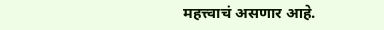महत्त्वाचं असणार आहे.